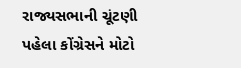રાજ્યસભાની ચૂંટણી પહેલા કોંગ્રેસને મોટો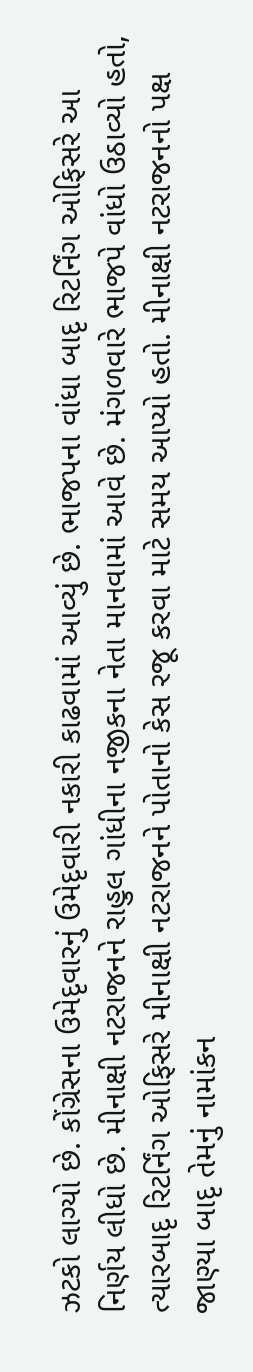ઝટકો લાગ્યો છે. કોંગ્રેસના ઉમેદૃવારનું ઉમેદૃવારી નકારી કાઢવામાં આવ્યું છે. ભાજપના વાંધા બાદૃ રિટર્નિંગ ઓફિસરે આ નિર્ણય લીધો છે. મીનાક્ષી નટરાજનને રાહુલ ગાંધીના નજીકના નેતા માનવામાં આવે છે. મંગળવારે ભાજપે વાંધો ઉઠાવ્યો હતો, ત્યારબાદૃ રિટર્નિંગ ઓફિસરે મીનાક્ષી નટરાજનને પોતાનો કેસ રજૂ કરવા માટે સમય આપ્યો હતો. મીનાક્ષી નટરાજનનો પક્ષ જાણ્યા બાદૃ તેમનું નામાંકન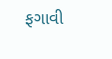ફગાવી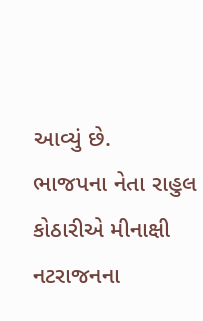આવ્યું છે.
ભાજપના નેતા રાહુલ કોઠારીએ મીનાક્ષી નટરાજનના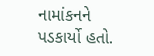નામાંકનને પડકાર્યો હતો.